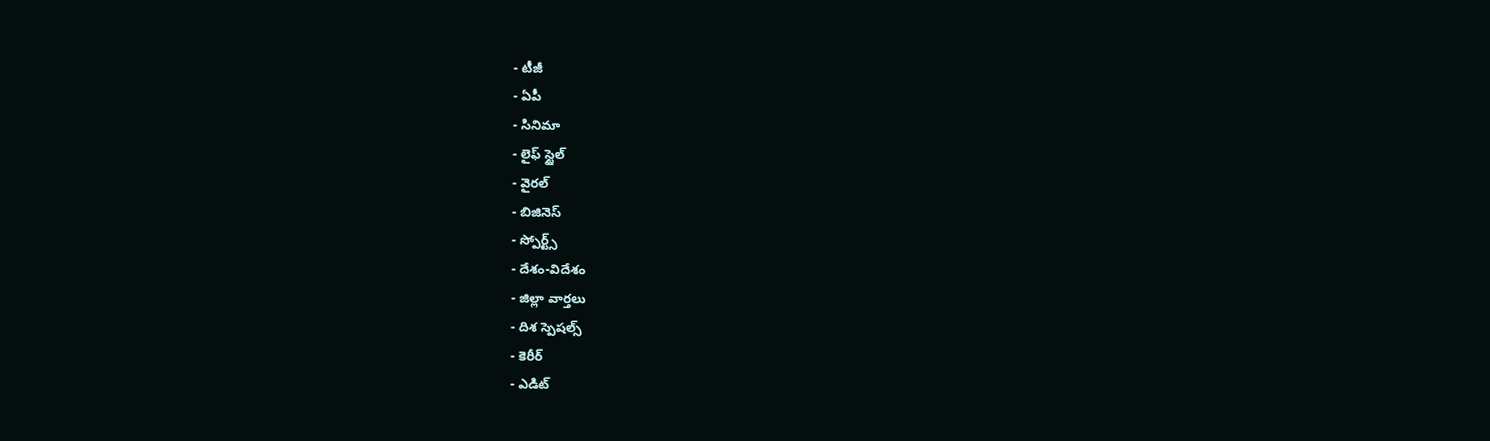- టీజీ
- ఏపీ
- సినిమా
- లైఫ్ స్టైల్
- వైరల్
- బిజినెస్
- స్పోర్ట్స్
- దేశం-విదేశం
- జిల్లా వార్తలు
- దిశ స్పెషల్స్
- కెరీర్
- ఎడిట్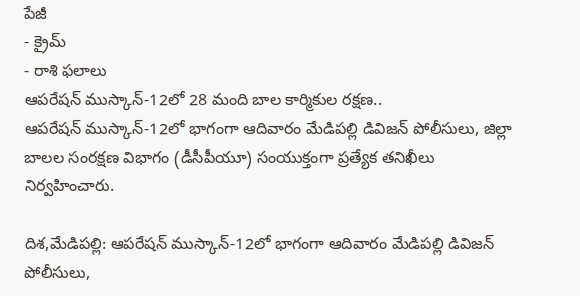పేజీ
- క్రైమ్
- రాశి ఫలాలు
ఆపరేషన్ ముస్కాన్-12లో 28 మంది బాల కార్మికుల రక్షణ..
ఆపరేషన్ ముస్కాన్-12లో భాగంగా ఆదివారం మేడిపల్లి డివిజన్ పోలీసులు, జిల్లా బాలల సంరక్షణ విభాగం (డీసీపీయూ) సంయుక్తంగా ప్రత్యేక తనిఖీలు నిర్వహించారు.

దిశ,మేడిపల్లి: ఆపరేషన్ ముస్కాన్-12లో భాగంగా ఆదివారం మేడిపల్లి డివిజన్ పోలీసులు,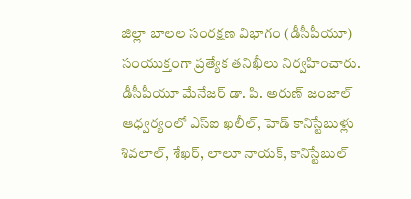జిల్లా బాలల సంరక్షణ విభాగం (డీసీపీయూ) సంయుక్తంగా ప్రత్యేక తనిఖీలు నిర్వహించారు. డీసీపీయూ మేనేజర్ డా. పి. అరుణ్ జంజాల్ ఆధ్వర్యంలో ఎస్ఐ ఖలీల్, హెడ్ కానిస్టేబుళ్లు శివలాల్, శేఖర్, లాలూ నాయక్, కానిస్టేబుల్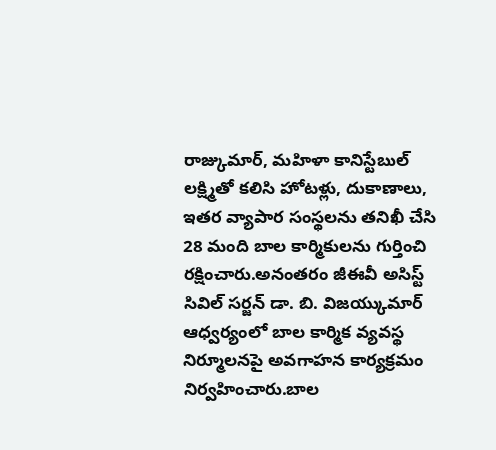రాజ్కుమార్, మహిళా కానిస్టేబుల్ లక్ష్మితో కలిసి హోటళ్లు, దుకాణాలు, ఇతర వ్యాపార సంస్థలను తనిఖీ చేసి 28 మంది బాల కార్మికులను గుర్తించి రక్షించారు.అనంతరం జీఈవీ అసిస్ట్ సివిల్ సర్జన్ డా. బి. విజయ్కుమార్ ఆధ్వర్యంలో బాల కార్మిక వ్యవస్థ నిర్మూలనపై అవగాహన కార్యక్రమం నిర్వహించారు.బాల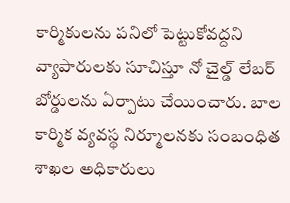కార్మికులను పనిలో పెట్టుకోవద్దని వ్యాపారులకు సూచిస్తూ నో చైల్డ్ లేబర్ బోర్డులను ఏర్పాటు చేయించారు. బాల కార్మిక వ్యవస్థ నిర్మూలనకు సంబంధిత శాఖల అధికారులు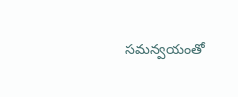సమన్వయంతో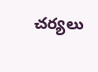చర్యలు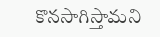కొనసాగిస్తామని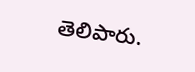తెలిపారు.